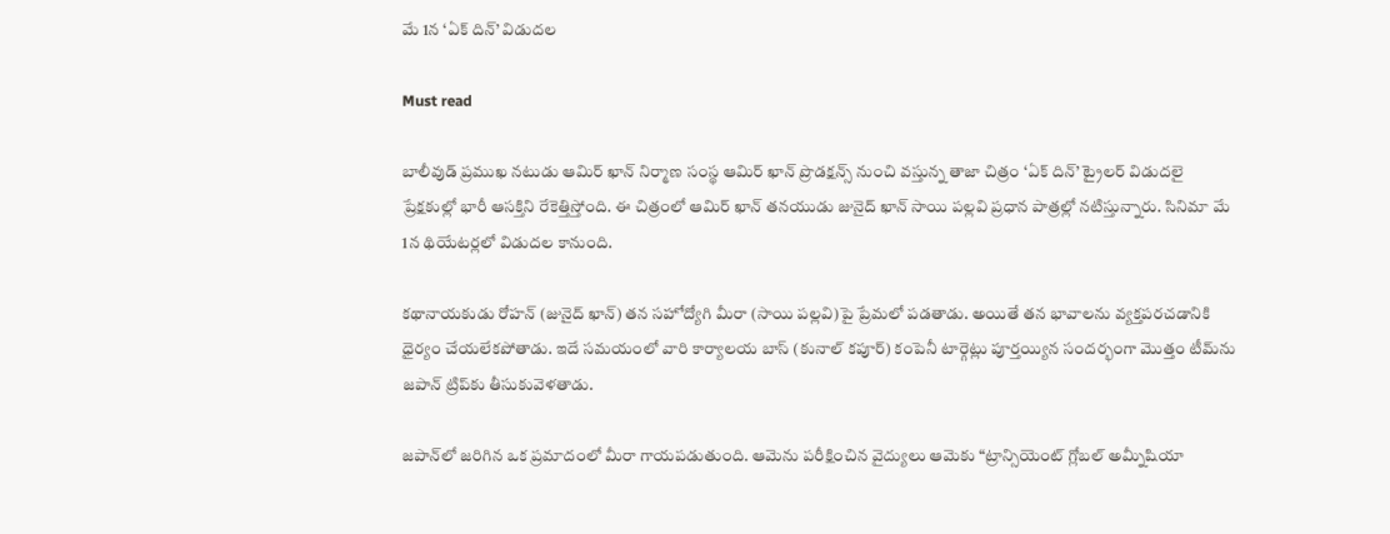మే 1న ‘ఏక్ దిన్’ విడుదల

Must read

బాలీవుడ్ ప్రముఖ నటుడు ఆమిర్ ఖాన్ నిర్మాణ సంస్థ ఆమిర్ ఖాన్ ప్రొడక్షన్స్ నుంచి వస్తున్న తాజా చిత్రం ‘ఏక్ దిన్’ ట్రైలర్ విడుదలై ప్రేక్షకుల్లో భారీ ఆసక్తిని రేకెత్తిస్తోంది. ఈ చిత్రంలో ఆమిర్ ఖాన్ తనయుడు జునైద్ ఖాన్ సాయి పల్లవి ప్రధాన పాత్రల్లో నటిస్తున్నారు. సినిమా మే 1న థియేటర్లలో విడుదల కానుంది.

కథానాయకుడు రోహన్ (జునైద్ ఖాన్) తన సహోద్యోగి మీరా (సాయి పల్లవి)పై ప్రేమలో పడతాడు. అయితే తన భావాలను వ్యక్తపరచడానికి ధైర్యం చేయలేకపోతాడు. ఇదే సమయంలో వారి కార్యాలయ బాస్ (కునాల్ కపూర్) కంపెనీ టార్గెట్లు పూర్తయ్యిన సందర్భంగా మొత్తం టీమ్‌ను జపాన్ ట్రిప్‌కు తీసుకువెళతాడు.

జపాన్‌లో జరిగిన ఒక ప్రమాదంలో మీరా గాయపడుతుంది. ఆమెను పరీక్షించిన వైద్యులు ఆమెకు “ట్రాన్సియెంట్ గ్లోబల్ అమ్నీషియా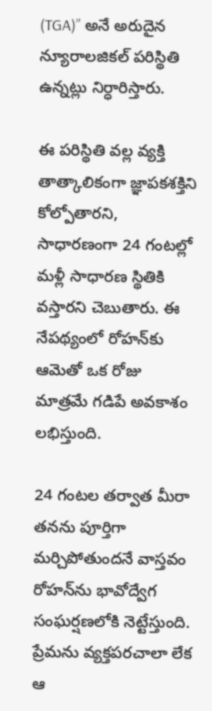(TGA)” అనే అరుదైన న్యూరాలజికల్ పరిస్థితి ఉన్నట్లు నిర్ధారిస్తారు.

ఈ పరిస్థితి వల్ల వ్యక్తి తాత్కాలికంగా జ్ఞాపకశక్తిని కోల్పోతారని, సాధారణంగా 24 గంటల్లో మళ్లీ సాధారణ స్థితికి వస్తారని చెబుతారు. ఈ నేపథ్యంలో రోహన్‌కు ఆమెతో ఒక రోజు మాత్రమే గడిపే అవకాశం లభిస్తుంది.

24 గంటల తర్వాత మీరా తనను పూర్తిగా మర్చిపోతుందనే వాస్తవం రోహన్‌ను భావోద్వేగ సంఘర్షణలోకి నెట్టేస్తుంది. ప్రేమను వ్యక్తపరచాలా లేక ఆ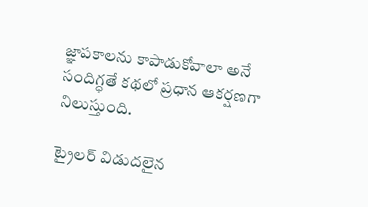జ్ఞాపకాలను కాపాడుకోవాలా అనే సందిగ్ధతే కథలో ప్రధాన ఆకర్షణగా నిలుస్తుంది.

ట్రైలర్ విడుదలైన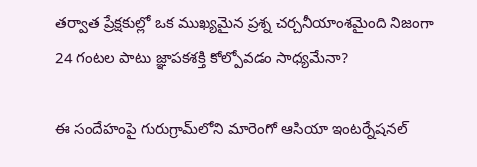తర్వాత ప్రేక్షకుల్లో ఒక ముఖ్యమైన ప్రశ్న చర్చనీయాంశమైంది నిజంగా 24 గంటల పాటు జ్ఞాపకశక్తి కోల్పోవడం సాధ్యమేనా?

ఈ సందేహంపై గురుగ్రామ్‌లోని మారెంగో ఆసియా ఇంటర్నేషనల్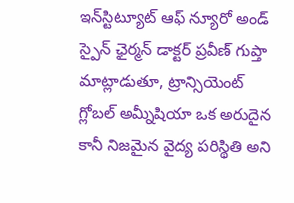ఇన్‌స్టిట్యూట్ ఆఫ్ న్యూరో అండ్ స్పైన్ ఛైర్మన్ డాక్టర్ ప్రవీణ్ గుప్తా మాట్లాడుతూ, ట్రాన్సియెంట్ గ్లోబల్ అమ్నీషియా ఒక అరుదైన కానీ నిజమైన వైద్య పరిస్థితి అని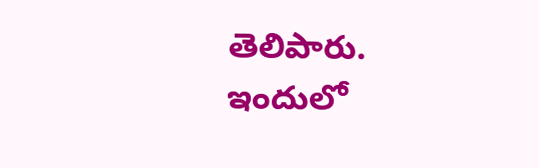తెలిపారు. ఇందులో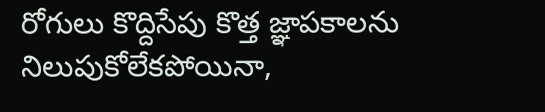రోగులు కొద్దిసేపు కొత్త జ్ఞాపకాలను నిలుపుకోలేకపోయినా,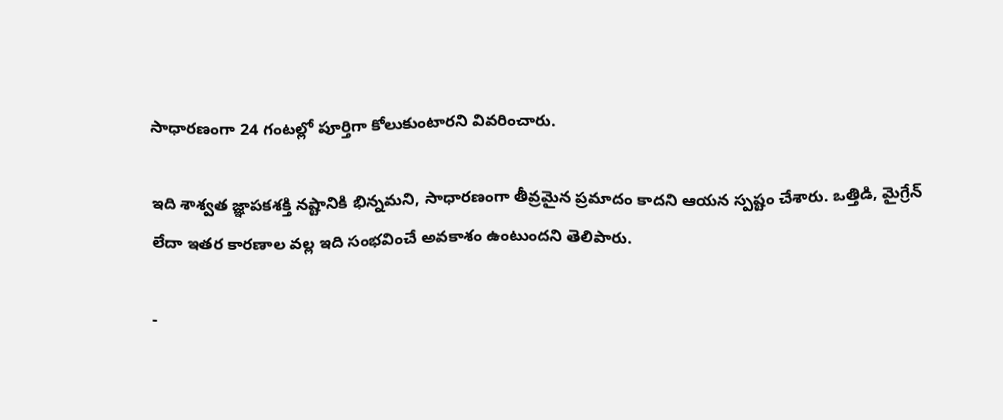సాధారణంగా 24 గంటల్లో పూర్తిగా కోలుకుంటారని వివరించారు.

ఇది శాశ్వత జ్ఞాపకశక్తి నష్టానికి భిన్నమని, సాధారణంగా తీవ్రమైన ప్రమాదం కాదని ఆయన స్పష్టం చేశారు. ఒత్తిడి, మైగ్రేన్ లేదా ఇతర కారణాల వల్ల ఇది సంభవించే అవకాశం ఉంటుందని తెలిపారు.

-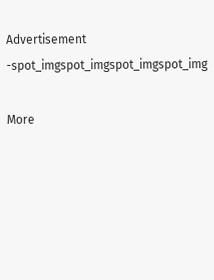Advertisement -spot_imgspot_imgspot_imgspot_img

More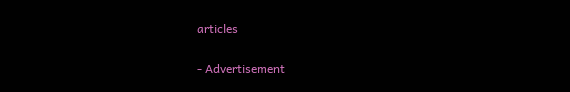articles

- Advertisement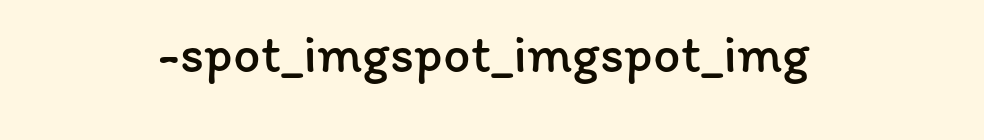-spot_imgspot_imgspot_img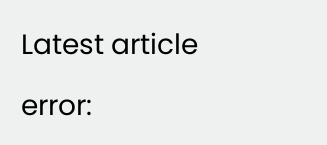Latest article

error: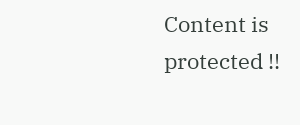Content is protected !!